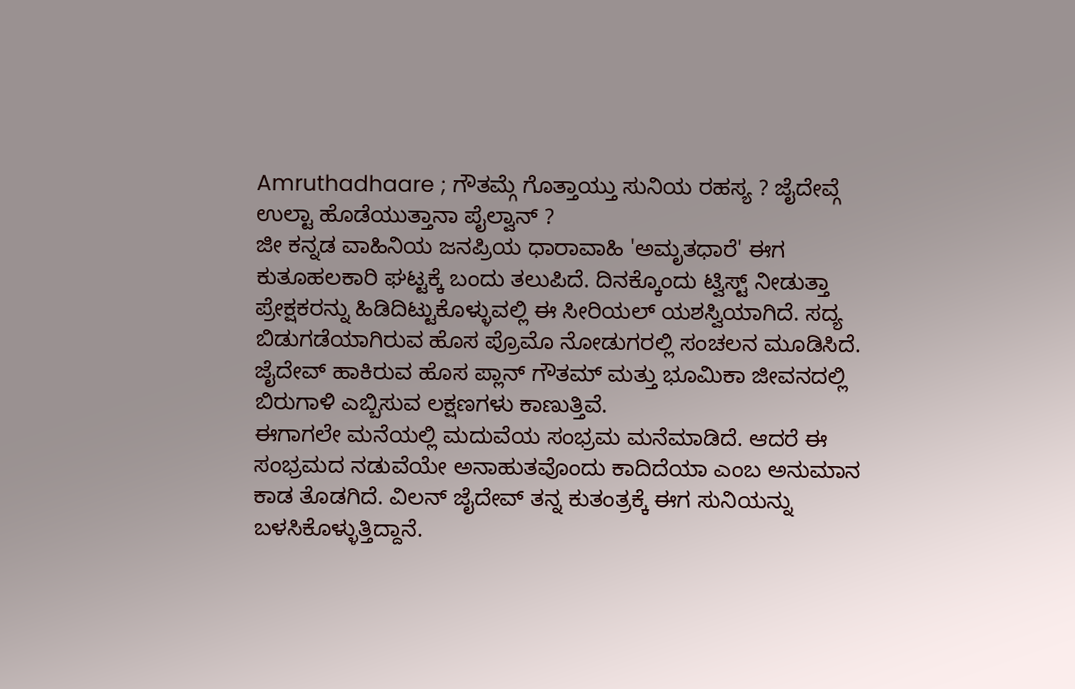Amruthadhaare ; ಗೌತಮ್ಗೆ ಗೊತ್ತಾಯ್ತು ಸುನಿಯ ರಹಸ್ಯ ? ಜೈದೇವ್ಗೆ ಉಲ್ಟಾ ಹೊಡೆಯುತ್ತಾನಾ ಪೈಲ್ವಾನ್ ?
ಜೀ ಕನ್ನಡ ವಾಹಿನಿಯ ಜನಪ್ರಿಯ ಧಾರಾವಾಹಿ 'ಅಮೃತಧಾರೆ' ಈಗ ಕುತೂಹಲಕಾರಿ ಘಟ್ಟಕ್ಕೆ ಬಂದು ತಲುಪಿದೆ. ದಿನಕ್ಕೊಂದು ಟ್ವಿಸ್ಟ್ ನೀಡುತ್ತಾ ಪ್ರೇಕ್ಷಕರನ್ನು ಹಿಡಿದಿಟ್ಟುಕೊಳ್ಳುವಲ್ಲಿ ಈ ಸೀರಿಯಲ್ ಯಶಸ್ವಿಯಾಗಿದೆ. ಸದ್ಯ ಬಿಡುಗಡೆಯಾಗಿರುವ ಹೊಸ ಪ್ರೊಮೊ ನೋಡುಗರಲ್ಲಿ ಸಂಚಲನ ಮೂಡಿಸಿದೆ. ಜೈದೇವ್ ಹಾಕಿರುವ ಹೊಸ ಪ್ಲಾನ್ ಗೌತಮ್ ಮತ್ತು ಭೂಮಿಕಾ ಜೀವನದಲ್ಲಿ ಬಿರುಗಾಳಿ ಎಬ್ಬಿಸುವ ಲಕ್ಷಣಗಳು ಕಾಣುತ್ತಿವೆ.
ಈಗಾಗಲೇ ಮನೆಯಲ್ಲಿ ಮದುವೆಯ ಸಂಭ್ರಮ ಮನೆಮಾಡಿದೆ. ಆದರೆ ಈ ಸಂಭ್ರಮದ ನಡುವೆಯೇ ಅನಾಹುತವೊಂದು ಕಾದಿದೆಯಾ ಎಂಬ ಅನುಮಾನ ಕಾಡ ತೊಡಗಿದೆ. ವಿಲನ್ ಜೈದೇವ್ ತನ್ನ ಕುತಂತ್ರಕ್ಕೆ ಈಗ ಸುನಿಯನ್ನು ಬಳಸಿಕೊಳ್ಳುತ್ತಿದ್ದಾನೆ.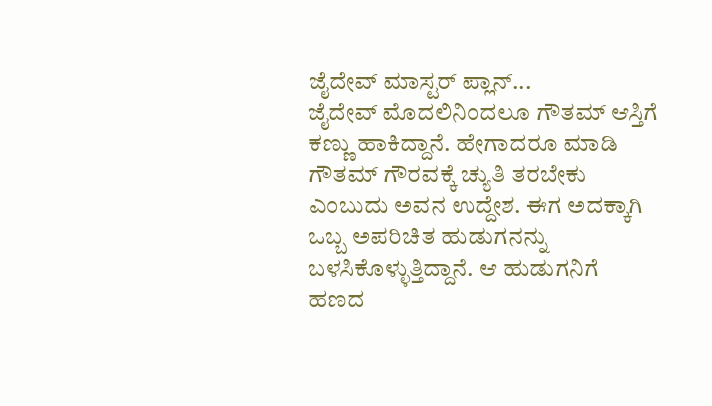ಜೈದೇವ್ ಮಾಸ್ಟರ್ ಪ್ಲಾನ್...
ಜೈದೇವ್ ಮೊದಲಿನಿಂದಲೂ ಗೌತಮ್ ಆಸ್ತಿಗೆ ಕಣ್ಣು ಹಾಕಿದ್ದಾನೆ. ಹೇಗಾದರೂ ಮಾಡಿ ಗೌತಮ್ ಗೌರವಕ್ಕೆ ಚ್ಯುತಿ ತರಬೇಕು ಎಂಬುದು ಅವನ ಉದ್ದೇಶ. ಈಗ ಅದಕ್ಕಾಗಿ ಒಬ್ಬ ಅಪರಿಚಿತ ಹುಡುಗನನ್ನು ಬಳಸಿಕೊಳ್ಳುತ್ತಿದ್ದಾನೆ. ಆ ಹುಡುಗನಿಗೆ ಹಣದ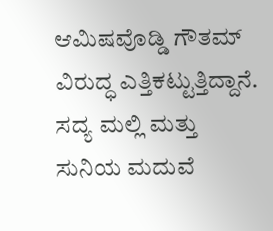ಆಮಿಷವೊಡ್ಡಿ ಗೌತಮ್ ವಿರುದ್ಧ ಎತ್ತಿಕಟ್ಟುತ್ತಿದ್ದಾನೆ.
ಸದ್ಯ ಮಲ್ಲಿ ಮತ್ತು ಸುನಿಯ ಮದುವೆ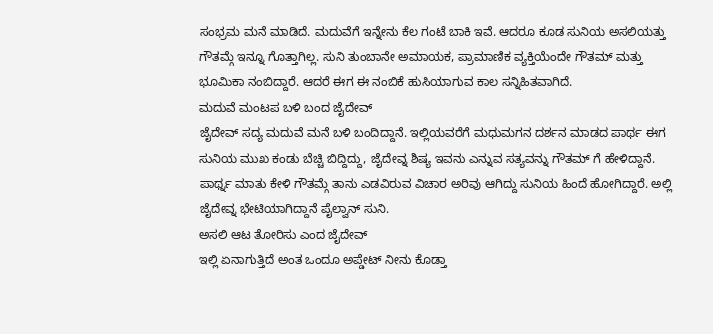ಸಂಭ್ರಮ ಮನೆ ಮಾಡಿದೆ. ಮದುವೆಗೆ ಇನ್ನೇನು ಕೆಲ ಗಂಟೆ ಬಾಕಿ ಇವೆ. ಆದರೂ ಕೂಡ ಸುನಿಯ ಅಸಲಿಯತ್ತು ಗೌತಮ್ಗೆ ಇನ್ನೂ ಗೊತ್ತಾಗಿಲ್ಲ. ಸುನಿ ತುಂಬಾನೇ ಅಮಾಯಕ, ಪ್ರಾಮಾಣಿಕ ವ್ಯಕ್ತಿಯೆಂದೇ ಗೌತಮ್ ಮತ್ತು ಭೂಮಿಕಾ ನಂಬಿದ್ದಾರೆ. ಆದರೆ ಈಗ ಈ ನಂಬಿಕೆ ಹುಸಿಯಾಗುವ ಕಾಲ ಸನ್ನಿಹಿತವಾಗಿದೆ.
ಮದುವೆ ಮಂಟಪ ಬಳಿ ಬಂದ ಜೈದೇವ್
ಜೈದೇವ್ ಸದ್ಯ ಮದುವೆ ಮನೆ ಬಳಿ ಬಂದಿದ್ದಾನೆ. ಇಲ್ಲಿಯವರೆಗೆ ಮಧುಮಗನ ದರ್ಶನ ಮಾಡದ ಪಾರ್ಥ ಈಗ ಸುನಿಯ ಮುಖ ಕಂಡು ಬೆಚ್ಚಿ ಬಿದ್ದಿದ್ದು, ಜೈದೇವ್ನ ಶಿಷ್ಯ ಇವನು ಎನ್ನುವ ಸತ್ಯವನ್ನು ಗೌತಮ್ ಗೆ ಹೇಳಿದ್ದಾನೆ. ಪಾರ್ಥ್ನ ಮಾತು ಕೇಳಿ ಗೌತಮ್ಗೆ ತಾನು ಎಡವಿರುವ ವಿಚಾರ ಅರಿವು ಆಗಿದ್ದು ಸುನಿಯ ಹಿಂದೆ ಹೋಗಿದ್ದಾರೆ. ಅಲ್ಲಿ ಜೈದೇವ್ನ ಭೇಟಿಯಾಗಿದ್ದಾನೆ ಪೈಲ್ವಾನ್ ಸುನಿ.
ಅಸಲಿ ಆಟ ತೋರಿಸು ಎಂದ ಜೈದೇವ್
ಇಲ್ಲಿ ಏನಾಗುತ್ತಿದೆ ಅಂತ ಒಂದೂ ಅಪ್ಡೇಟ್ ನೀನು ಕೊಡ್ತಾ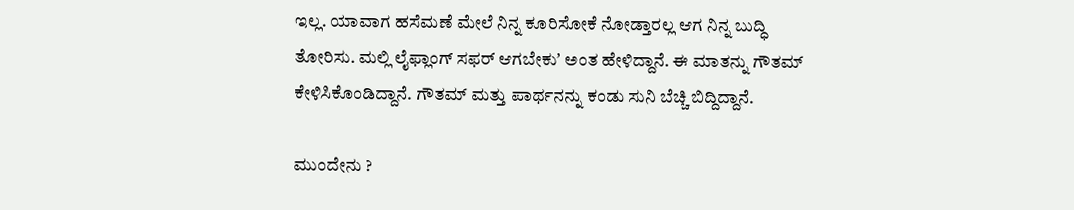ಇಲ್ಲ. ಯಾವಾಗ ಹಸೆಮಣೆ ಮೇಲೆ ನಿನ್ನ ಕೂರಿಸೋಕೆ ನೋಡ್ತಾರಲ್ಲ ಆಗ ನಿನ್ನ ಬುದ್ಧಿ ತೋರಿಸು. ಮಲ್ಲಿ ಲೈಫ್ಲಾಂಗ್ ಸಫರ್ ಆಗಬೇಕುʼ ಅಂತ ಹೇಳಿದ್ದಾನೆ. ಈ ಮಾತನ್ನು ಗೌತಮ್ ಕೇಳಿಸಿಕೊಂಡಿದ್ದಾನೆ. ಗೌತಮ್ ಮತ್ತು ಪಾರ್ಥನನ್ನು ಕಂಡು ಸುನಿ ಬೆಚ್ಚಿ ಬಿದ್ದಿದ್ದಾನೆ.

ಮುಂದೇನು ?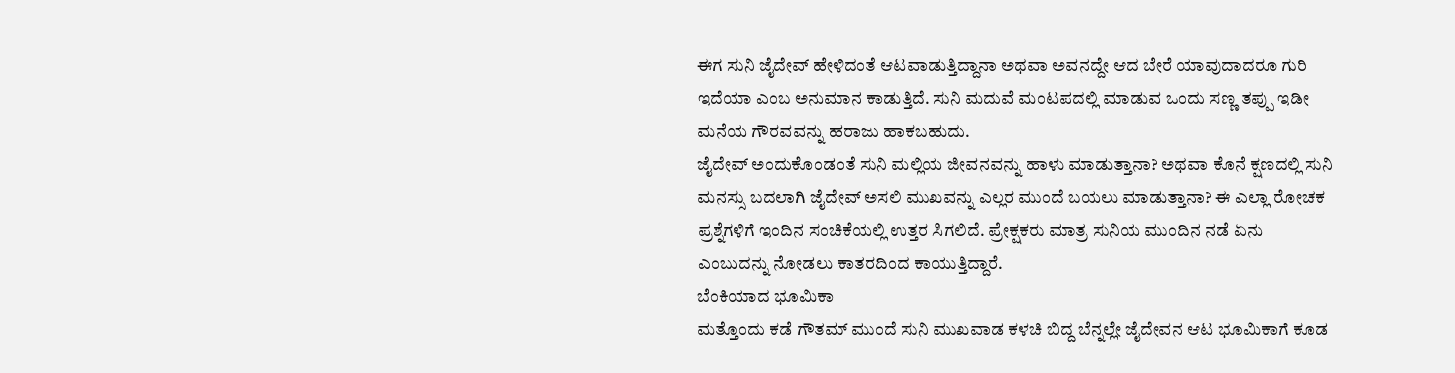ಈಗ ಸುನಿ ಜೈದೇವ್ ಹೇಳಿದಂತೆ ಆಟವಾಡುತ್ತಿದ್ದಾನಾ ಅಥವಾ ಅವನದ್ದೇ ಆದ ಬೇರೆ ಯಾವುದಾದರೂ ಗುರಿ ಇದೆಯಾ ಎಂಬ ಅನುಮಾನ ಕಾಡುತ್ತಿದೆ. ಸುನಿ ಮದುವೆ ಮಂಟಪದಲ್ಲಿ ಮಾಡುವ ಒಂದು ಸಣ್ಣ ತಪ್ಪು ಇಡೀ ಮನೆಯ ಗೌರವವನ್ನು ಹರಾಜು ಹಾಕಬಹುದು.
ಜೈದೇವ್ ಅಂದುಕೊಂಡಂತೆ ಸುನಿ ಮಲ್ಲಿಯ ಜೀವನವನ್ನು ಹಾಳು ಮಾಡುತ್ತಾನಾ? ಅಥವಾ ಕೊನೆ ಕ್ಷಣದಲ್ಲಿ ಸುನಿ ಮನಸ್ಸು ಬದಲಾಗಿ ಜೈದೇವ್ ಅಸಲಿ ಮುಖವನ್ನು ಎಲ್ಲರ ಮುಂದೆ ಬಯಲು ಮಾಡುತ್ತಾನಾ? ಈ ಎಲ್ಲಾ ರೋಚಕ ಪ್ರಶ್ನೆಗಳಿಗೆ ಇಂದಿನ ಸಂಚಿಕೆಯಲ್ಲಿ ಉತ್ತರ ಸಿಗಲಿದೆ. ಪ್ರೇಕ್ಷಕರು ಮಾತ್ರ ಸುನಿಯ ಮುಂದಿನ ನಡೆ ಏನು ಎಂಬುದನ್ನು ನೋಡಲು ಕಾತರದಿಂದ ಕಾಯುತ್ತಿದ್ದಾರೆ.
ಬೆಂಕಿಯಾದ ಭೂಮಿಕಾ
ಮತ್ತೊಂದು ಕಡೆ ಗೌತಮ್ ಮುಂದೆ ಸುನಿ ಮುಖವಾಡ ಕಳಚಿ ಬಿದ್ದ ಬೆನ್ನಲ್ಲೇ ಜೈದೇವನ ಆಟ ಭೂಮಿಕಾಗೆ ಕೂಡ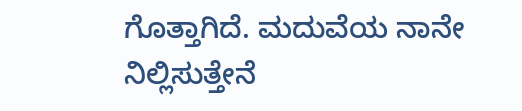ಗೊತ್ತಾಗಿದೆ. ಮದುವೆಯ ನಾನೇ ನಿಲ್ಲಿಸುತ್ತೇನೆ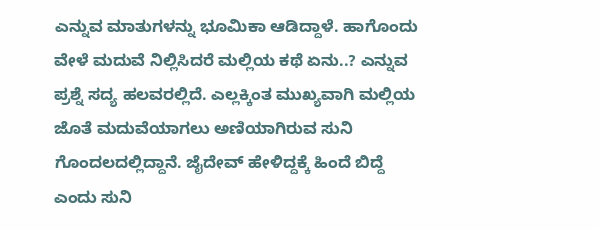ಎನ್ನುವ ಮಾತುಗಳನ್ನು ಭೂಮಿಕಾ ಆಡಿದ್ದಾಳೆ. ಹಾಗೊಂದು ವೇಳೆ ಮದುವೆ ನಿಲ್ಲಿಸಿದರೆ ಮಲ್ಲಿಯ ಕಥೆ ಏನು..? ಎನ್ನುವ ಪ್ರಶ್ನೆ ಸದ್ಯ ಹಲವರಲ್ಲಿದೆ. ಎಲ್ಲಕ್ಕಿಂತ ಮುಖ್ಯವಾಗಿ ಮಲ್ಲಿಯ ಜೊತೆ ಮದುವೆಯಾಗಲು ಅಣಿಯಾಗಿರುವ ಸುನಿ ಗೊಂದಲದಲ್ಲಿದ್ದಾನೆ. ಜೈದೇವ್ ಹೇಳಿದ್ದಕ್ಕೆ ಹಿಂದೆ ಬಿದ್ದೆ ಎಂದು ಸುನಿ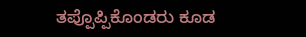ತಪ್ಪೊಪ್ಪಿಕೊಂಡರು ಕೂಡ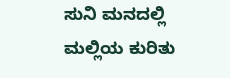ಸುನಿ ಮನದಲ್ಲಿ ಮಲ್ಲಿಯ ಕುರಿತು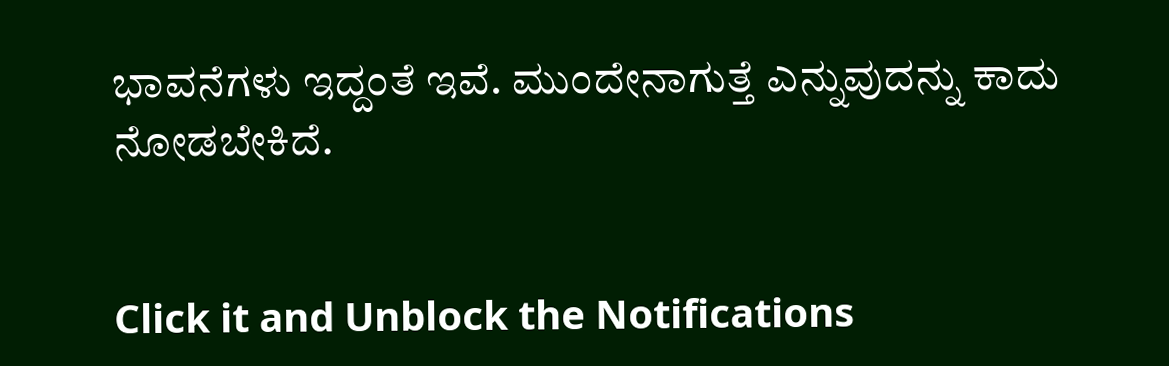ಭಾವನೆಗಳು ಇದ್ದಂತೆ ಇವೆ. ಮುಂದೇನಾಗುತ್ತೆ ಎನ್ನುವುದನ್ನು ಕಾದು ನೋಡಬೇಕಿದೆ.


Click it and Unblock the Notifications